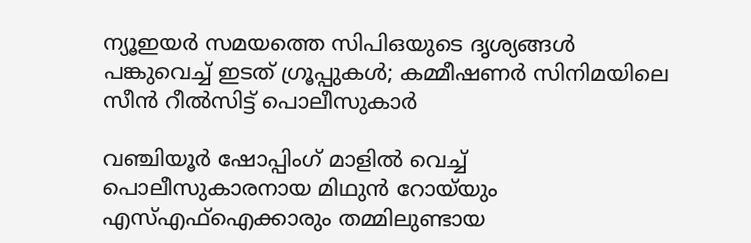ന്യൂഇയർ സമയത്തെ സിപിഒയുടെ ദൃശ്യങ്ങൾ പങ്കുവെച്ച് ഇടത് ഗ്രൂപ്പുകൾ; കമ്മീഷണർ സിനിമയിലെ സീൻ റീൽസിട്ട് പൊലീസുകാർ

വഞ്ചിയൂര്‍ ഷോപ്പിംഗ് മാളില്‍ വെച്ച് പൊലീസുകാരനായ മിഥുൻ റോയ്‌യും എസ്എഫ്‌ഐക്കാരും തമ്മിലുണ്ടായ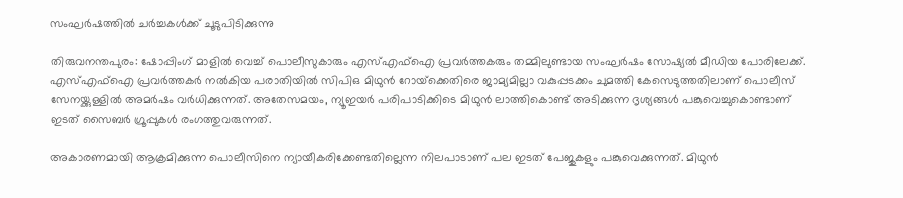സംഘര്‍ഷത്തില്‍ ചര്‍ച്ചകള്‍ക്ക് ചൂടുപിടിക്കുന്നു

തിരുവനന്തപുരം: ഷോപ്പിംഗ് മാളില്‍ വെച്ച് പൊലീസുകാരും എസ്എഫ്‌ഐ പ്രവര്‍ത്തകരും തമ്മിലുണ്ടായ സംഘര്‍ഷം സോഷ്യല്‍ മീഡിയ പോരിലേക്ക്. എസ്എഫ്‌ഐ പ്രവര്‍ത്തകര്‍ നല്‍കിയ പരാതിയില്‍ സിപിഒ മിഥുന്‍ റോയ്‌ക്കെതിരെ ജാമ്യമില്ലാ വകുപ്പടക്കം ചുമത്തി കേസെടുത്തതിലാണ് പൊലീസ് സേനയ്ക്കുള്ളില്‍ അമര്‍ഷം വര്‍ധിക്കുന്നത്. അതേസമയം, ന്യൂഇയര്‍ പരിപാടിക്കിടെ മിഥുന്‍ ലാത്തികൊണ്ട് അടിക്കുന്ന ദൃശ്യങ്ങള്‍ പങ്കുവെച്ചുകൊണ്ടാണ് ഇടത് സൈബര്‍ ഗ്രൂപ്പുകള്‍ രംഗത്തുവരുന്നത്.

അകാരണമായി ആക്രമിക്കുന്ന പൊലീസിനെ ന്യായീകരിക്കേണ്ടതില്ലെന്ന നിലപാടാണ് പല ഇടത് പേജുകളും പങ്കുവെക്കുന്നത്. മിഥുന്‍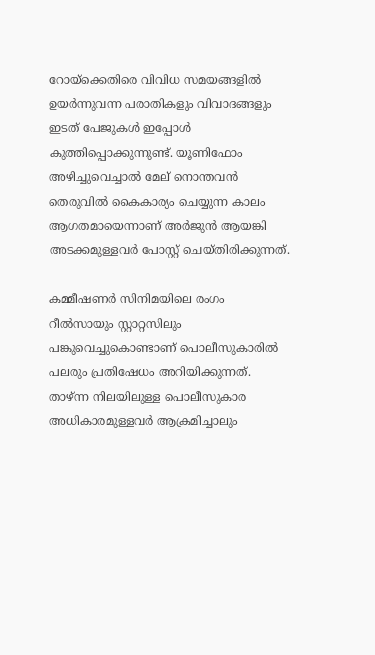റോയ്‌ക്കെതിരെ വിവിധ സമയങ്ങളില്‍ ഉയര്‍ന്നുവന്ന പരാതികളും വിവാദങ്ങളും ഇടത് പേജുകള്‍ ഇപ്പോള്‍ കുത്തിപ്പൊക്കുന്നുണ്ട്. യൂണിഫോം അഴിച്ചുവെച്ചാല്‍ മേല് നൊന്തവന്‍ തെരുവില്‍ കൈകാര്യം ചെയ്യുന്ന കാലം ആഗതമായെന്നാണ് അര്‍ജുന്‍ ആയങ്കി അടക്കമുള്ളവര്‍ പോസ്റ്റ് ചെയ്തിരിക്കുന്നത്.

കമ്മീഷണര്‍ സിനിമയിലെ രംഗം റീല്‍സായും സ്റ്റാറ്റസിലും പങ്കുവെച്ചുകൊണ്ടാണ് പൊലീസുകാരില്‍ പലരും പ്രതിഷേധം അറിയിക്കുന്നത്. താഴ്ന്ന നിലയിലുള്ള പൊലീസുകാര അധികാരമുള്ളവര്‍ ആക്രമിച്ചാലും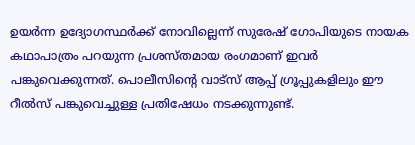ഉയര്‍ന്ന ഉദ്യോഗസ്ഥര്‍ക്ക് നോവില്ലെന്ന് സുരേഷ് ഗോപിയുടെ നായക കഥാപാത്രം പറയുന്ന പ്രശസ്തമായ രംഗമാണ് ഇവര്‍ പങ്കുവെക്കുന്നത്. പൊലീസിന്റെ വാട്‌സ് ആപ്പ് ഗ്രൂപ്പുകളിലും ഈ റീല്‍സ് പങ്കുവെച്ചുള്ള പ്രതിഷേധം നടക്കുന്നുണ്ട്.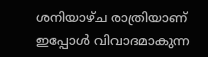ശനിയാഴ്ച രാത്രിയാണ് ഇപ്പോള്‍ വിവാദമാകുന്ന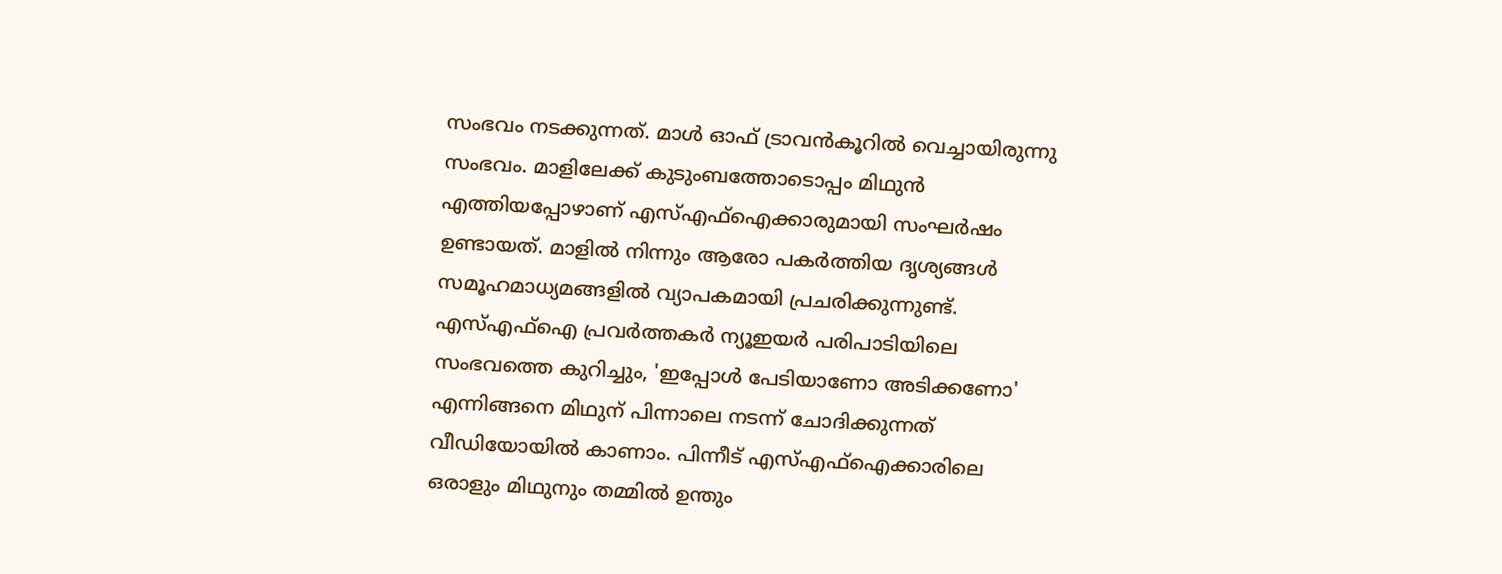സംഭവം നടക്കുന്നത്. മാള്‍ ഓഫ് ട്രാവന്‍കൂറില്‍ വെച്ചായിരുന്നു സംഭവം. മാളിലേക്ക് കുടുംബത്തോടൊപ്പം മിഥുന്‍ എത്തിയപ്പോഴാണ് എസ്എഫ്ഐക്കാരുമായി സംഘര്‍ഷം ഉണ്ടായത്. മാളില്‍ നിന്നും ആരോ പകര്‍ത്തിയ ദൃശ്യങ്ങള്‍ സമൂഹമാധ്യമങ്ങളില്‍ വ്യാപകമായി പ്രചരിക്കുന്നുണ്ട്. എസ്എഫ്ഐ പ്രവര്‍ത്തകര്‍ ന്യൂഇയര്‍ പരിപാടിയിലെ സംഭവത്തെ കുറിച്ചും, 'ഇപ്പോള്‍ പേടിയാണോ അടിക്കണോ' എന്നിങ്ങനെ മിഥുന് പിന്നാലെ നടന്ന് ചോദിക്കുന്നത് വീഡിയോയില്‍ കാണാം. പിന്നീട് എസ്എഫ്ഐക്കാരിലെ ഒരാളും മിഥുനും തമ്മില്‍ ഉന്തും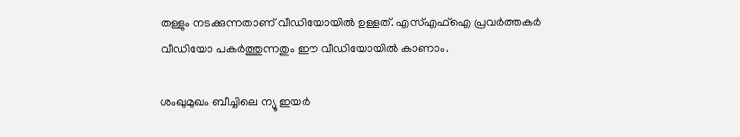തള്ളും നടക്കുന്നതാണ് വീഡിയോയില്‍ ഉള്ളത്. എസ്എഫ്ഐ പ്രവര്‍ത്തകര്‍ വീഡിയോ പകര്‍ത്തുന്നതും ഈ വീഡിയോയില്‍ കാണാം.

ശംഖുമുഖം ബീച്ചിലെ ന്യൂ ഇയര്‍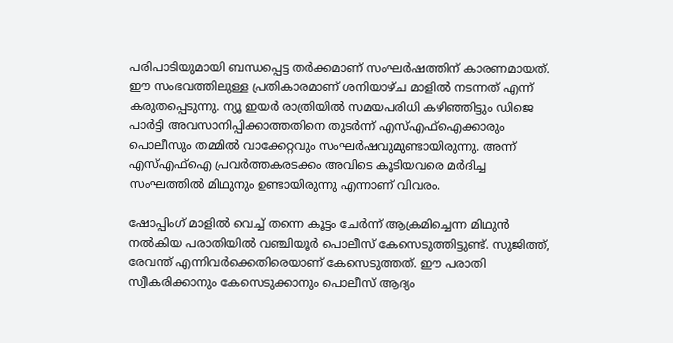പരിപാടിയുമായി ബന്ധപ്പെട്ട തര്‍ക്കമാണ് സംഘര്‍ഷത്തിന് കാരണമായത്. ഈ സംഭവത്തിലുള്ള പ്രതികാരമാണ് ശനിയാഴ്ച മാളില്‍ നടന്നത് എന്ന് കരുതപ്പെടുന്നു. ന്യൂ ഇയര്‍ രാത്രിയില്‍ സമയപരിധി കഴിഞ്ഞിട്ടും ഡിജെ പാര്‍ട്ടി അവസാനിപ്പിക്കാത്തതിനെ തുടര്‍ന്ന് എസ്എഫ്ഐക്കാരും പൊലീസും തമ്മില്‍ വാക്കേറ്റവും സംഘര്‍ഷവുമുണ്ടായിരുന്നു. അന്ന് എസ്എഫ്ഐ പ്രവര്‍ത്തകരടക്കം അവിടെ കൂടിയവരെ മര്‍ദിച്ച സംഘത്തില്‍ മിഥുനും ഉണ്ടായിരുന്നു എന്നാണ് വിവരം.

ഷോപ്പിംഗ് മാളില്‍ വെച്ച് തന്നെ കൂട്ടം ചേര്‍ന്ന് ആക്രമിച്ചെന്ന മിഥുന്‍ നല്‍കിയ പരാതിയില്‍ വഞ്ചിയൂര്‍ പൊലീസ് കേസെടുത്തിട്ടുണ്ട്. സുജിത്ത്, രേവന്ത് എന്നിവര്‍ക്കെതിരെയാണ് കേസെടുത്തത്. ഈ പരാതി സ്വീകരിക്കാനും കേസെടുക്കാനും പൊലീസ് ആദ്യം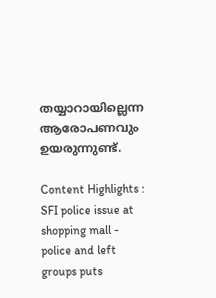തയ്യാറായില്ലെന്ന ആരോപണവും ഉയരുന്നുണ്ട്.

Content Highlights : SFI police issue at shopping mall - police and left groups puts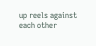up reels against each other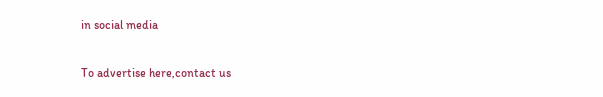in social media

To advertise here,contact us